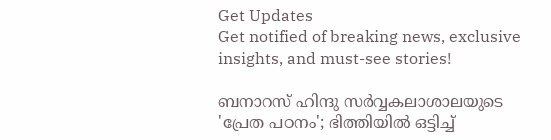Get Updates
Get notified of breaking news, exclusive insights, and must-see stories!

ബനാറസ് ഹിന്ദു സര്‍വ്വകലാശാലയുടെ 'പ്രേത പഠനം'; ഭിത്തിയില്‍ ഒട്ടിച്ച്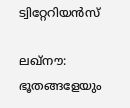ട്വിറ്റേറിയന്‍സ്

ലഖ്നൗ: ഭൂതങ്ങളേയും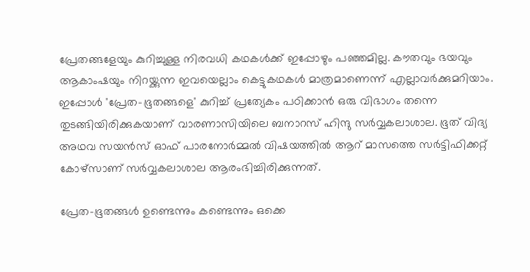പ്രേതങ്ങളേയും കുറിച്ചുള്ള നിരവധി കഥകള്‍ക്ക് ഇപ്പോഴും പഞ്ഞമില്ല. കൗതവും ഭയവും ആകാംഷയും നിറയ്ക്കുന്ന ഇവയെല്ലാം കെട്ടുകഥകള്‍ മാത്രമാണെന്ന് എല്ലാവര്‍ക്കുമറിയാം. ഇപ്പോള്‍ 'പ്രേത-ഭൂതങ്ങളെ' കുറിച്ച് പ്രത്യേകം പഠിക്കാന്‍ ഒരു വിഭാഗം തന്നെ തുടങ്ങിയിരിക്കുകയാണ് വാരണാസിയിലെ ബനാറസ് ഹിന്ദു സര്‍വ്വകലാശാല. ഭൂത് വിദ്യ അഥവ സയന്‍സ് ഓഫ് പാരനോര്‍മ്മല്‍ വിഷയത്തില്‍ ആറ് മാസത്തെ സര്‍ട്ടിഫിക്കറ്റ് കോഴ്സാണ് സര്‍വ്വകലാശാല ആരംഭിച്ചിരിക്കുന്നത്.

പ്രേത-ഭൂതങ്ങള്‍ ഉണ്ടെന്നും കണ്ടെന്നും ഒക്കെ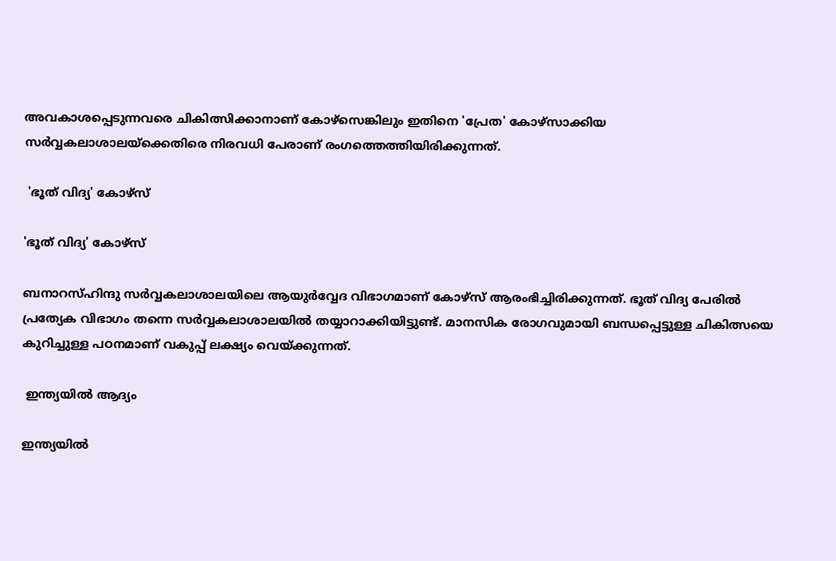അവകാശപ്പെടുന്നവരെ ചികിത്സിക്കാനാണ് കോഴ്സെങ്കിലും ഇതിനെ 'പ്രേത' കോഴ്സാക്കിയ സര്‍വ്വകലാശാലയ്ക്കെതിരെ നിരവധി പേരാണ് രംഗത്തെത്തിയിരിക്കുന്നത്.

 'ഭൂത് വിദ്യ' കോഴ്സ്

'ഭൂത് വിദ്യ' കോഴ്സ്

ബനാറസ്ഹിന്ദു സര്‍വ്വകലാശാലയിലെ ആയുര്‍വ്വേദ വിഭാഗമാണ് കോഴ്സ് ആരംഭിച്ചിരിക്കുന്നത്. ഭൂത് വിദ്യ പേരില്‍ പ്രത്യേക വിഭാഗം തന്നെ സര്‍വ്വകലാശാലയില്‍ തയ്യാറാക്കിയിട്ടുണ്ട്. മാനസിക രോഗവുമായി ബന്ധപ്പെട്ടുള്ള ചികിത്സയെ കുറിച്ചുള്ള പഠനമാണ് വകുപ്പ് ലക്ഷ്യം വെയ്ക്കുന്നത്.

 ഇന്ത്യയില്‍ ആദ്യം

ഇന്ത്യയില്‍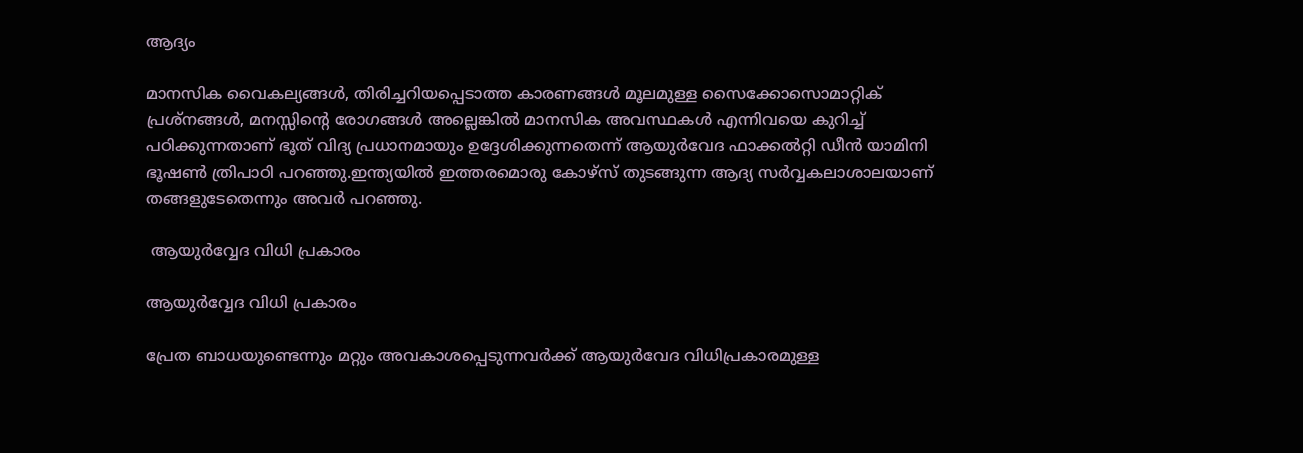ആദ്യം

മാനസിക വൈകല്യങ്ങൾ, തിരിച്ചറിയപ്പെടാത്ത കാരണങ്ങള്‍ മൂലമുള്ള സൈക്കോസൊമാറ്റിക് പ്രശ്നങ്ങള്‍, മനസ്സിന്റെ രോഗങ്ങൾ അല്ലെങ്കിൽ മാനസിക അവസ്ഥകൾ എന്നിവയെ കുറിച്ച് പഠിക്കുന്നതാണ് ഭൂത് വിദ്യ പ്രധാനമായും ഉദ്ദേശിക്കുന്നതെന്ന് ആയുർവേദ ഫാക്കൽറ്റി ഡീൻ യാമിനി ഭൂഷൺ ത്രിപാഠി പറഞ്ഞു.ഇന്ത്യയില്‍ ഇത്തരമൊരു കോഴ്സ് തുടങ്ങുന്ന ആദ്യ സര്‍വ്വകലാശാലയാണ് തങ്ങളുടേതെന്നും അവര്‍ പറഞ്ഞു.

 ആയുര്‍വ്വേദ വിധി പ്രകാരം

ആയുര്‍വ്വേദ വിധി പ്രകാരം

പ്രേത ബാധയുണ്ടെന്നും മറ്റും അവകാശപ്പെടുന്നവര്‍ക്ക് ആയുര്‍വേദ വിധിപ്രകാരമുള്ള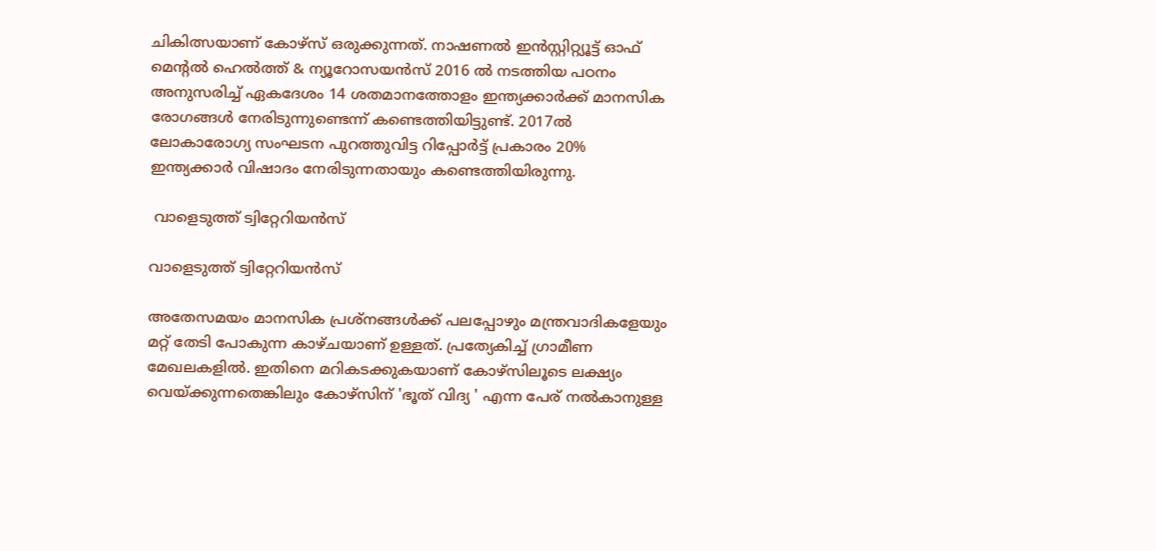ചികിത്സയാണ് കോഴ്സ് ഒരുക്കുന്നത്. നാഷണല്‍ ഇന്‍സ്റ്റിറ്റ്യൂട്ട് ഓഫ് മെന്റല്‍ ഹെല്‍ത്ത് & ന്യൂറോസയന്‍സ് 2016 ല്‍ നടത്തിയ പഠനം അനുസരിച്ച് ഏകദേശം 14 ശതമാനത്തോളം ഇന്ത്യക്കാര്‍ക്ക് മാനസിക രോഗങ്ങള്‍ നേരിടുന്നുണ്ടെന്ന് കണ്ടെത്തിയിട്ടുണ്ട്. 2017ല്‍ ലോകാരോഗ്യ സംഘടന പുറത്തുവിട്ട റിപ്പോര്‍ട്ട് പ്രകാരം 20% ഇന്ത്യക്കാര്‍ വിഷാദം നേരിടുന്നതായും കണ്ടെത്തിയിരുന്നു.

 വാളെടുത്ത് ട്വിറ്റേറിയന്‍സ്

വാളെടുത്ത് ട്വിറ്റേറിയന്‍സ്

അതേസമയം മാനസിക പ്രശ്നങ്ങള്‍ക്ക് പലപ്പോഴും മന്ത്രവാദികളേയും മറ്റ് തേടി പോകുന്ന കാഴ്ചയാണ് ഉള്ളത്. പ്രത്യേകിച്ച് ഗ്രാമീണ മേഖലകളില്‍. ഇതിനെ മറികടക്കുകയാണ് കോഴ്സിലൂടെ ലക്ഷ്യം വെയ്ക്കുന്നതെങ്കിലും കോഴ്സിന് 'ഭൂത് വിദ്യ ' എന്ന പേര് നല്‍കാനുള്ള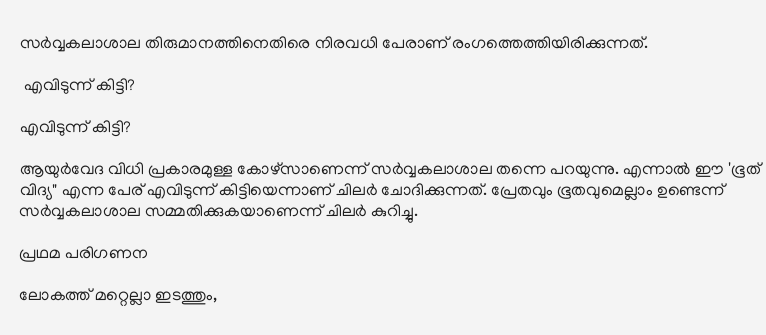സര്‍വ്വകലാശാല തിരുമാനത്തിനെതിരെ നിരവധി പേരാണ് രംഗത്തെത്തിയിരിക്കുന്നത്.

 എവിടുന്ന് കിട്ടി?

എവിടുന്ന് കിട്ടി?

ആയുര്‍വേദ വിധി പ്രകാരമുള്ള കോഴ്സാണെന്ന് സര്‍വ്വകലാശാല തന്നെ പറയുന്നു. എന്നാല്‍ ഈ 'ഭൂത് വിദ്യ" എന്ന പേര് എവിടുന്ന് കിട്ടിയെന്നാണ് ചിലര്‍ ചോദിക്കുന്നത്. പ്രേതവും ഭൂതവുമെല്ലാം ഉണ്ടെന്ന് സര്‍വ്വകലാശാല സമ്മതിക്കുകയാണെന്ന് ചിലര്‍ കുറിച്ചു.

പ്രഥമ പരിഗണന

ലോകത്ത് മറ്റെല്ലാ ഇടത്തും,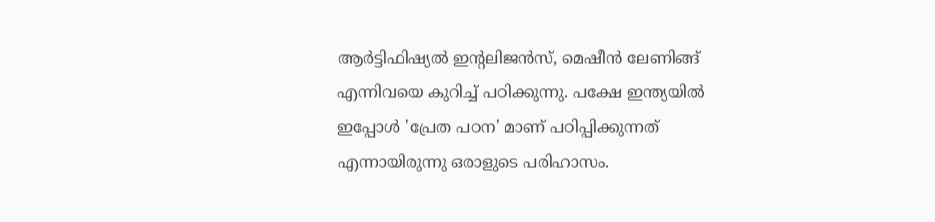ആര്‍ട്ടിഫിഷ്യല്‍ ഇന്‍റലിജന്‍സ്, മെഷീന്‍ ലേണിങ്ങ് എന്നിവയെ കുറിച്ച് പഠിക്കുന്നു. പക്ഷേ ഇന്ത്യയില്‍ ഇപ്പോള്‍ 'പ്രേത പഠന' മാണ് പഠിപ്പിക്കുന്നത് എന്നായിരുന്നു ഒരാളുടെ പരിഹാസം.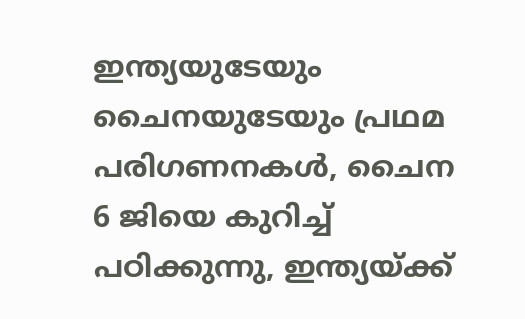ഇന്ത്യയുടേയും ചൈനയുടേയും പ്രഥമ പരിഗണനകള്‍, ചൈന 6 ജിയെ കുറിച്ച് പഠിക്കുന്നു, ഇന്ത്യയ്ക്ക്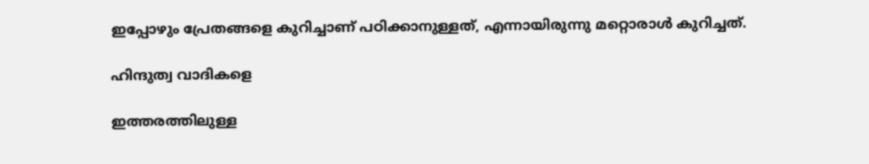ഇപ്പോഴും പ്രേതങ്ങളെ കുറിച്ചാണ് പഠിക്കാനുള്ളത്, എന്നായിരുന്നു മറ്റൊരാള്‍ കുറിച്ചത്.

ഹിന്ദുത്വ വാദികളെ

ഇത്തരത്തിലുള്ള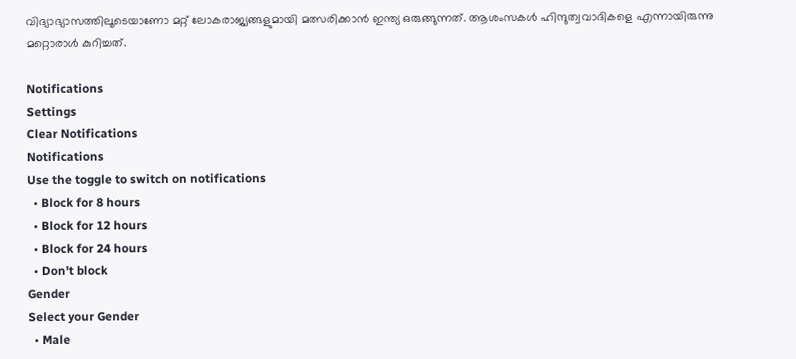വിദ്യാഭ്യാസത്തിലൂടെയാണോ മറ്റ് ലോകരാജ്യങ്ങളുമായി മത്സരിക്കാന്‍ ഇന്ത്യ ഒരുങ്ങുന്നത്. ആശംസകള്‍ ഹിന്ദുത്വവാദികളെ എന്നായിരുന്നു മറ്റൊരാള്‍ കുറിച്ചത്.

Notifications
Settings
Clear Notifications
Notifications
Use the toggle to switch on notifications
  • Block for 8 hours
  • Block for 12 hours
  • Block for 24 hours
  • Don't block
Gender
Select your Gender
  • Male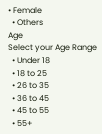• Female
  • Others
Age
Select your Age Range
  • Under 18
  • 18 to 25
  • 26 to 35
  • 36 to 45
  • 45 to 55
  • 55+